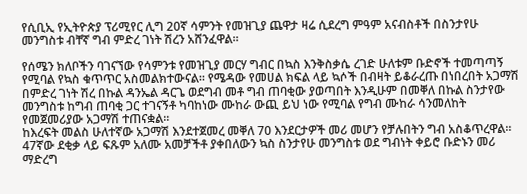የሲቢኢ የኢትዮጵያ ፕሪሚየር ሊግ 20ኛ ሳምንት የመዝጊያ ጨዋታ ዛሬ ሲደረግ ምዓም አናብስቶች በስንታየሁ መንግስቱ ብቸኛ ግብ ምድረ ገነት ሽረን አሸንፈዋል።

የሰሜን ክለቦችን ባገናኘው የሳምንቱ የመዝጊያ መርሃ ግብር በኳስ እንቅስቃሴ ረገድ ሁለቱም ቡድኖች ተመጣጣኝ የሚባል የኳስ ቁጥጥር አስመልክተውናል። የሜዳው የመሀል ክፍል ላይ ኳሶች በብዛት ይቆራረጡ በነበረበት አጋማሽ በምድረ ገነት ሽረ በኩል ዳንኤል ዳርጌ ወደግብ መቶ ግብ ጠባቂው ያወጣበት እንዲሁም በመቐለ በኩል ስንታየው መንግስቱ ከግብ ጠባቂ ጋር ተገናኝቶ ካባከነው ሙከራ ውጪ ይህ ነው የሚባል የግብ ሙከራ ሳንመለከት የመጀመሪያው አጋማሽ ተጠናቋል።
ከእረፍት መልስ ሁለተኛው አጋማሽ እንደተጀመረ መቐለ 70 እንደርታዎች መሪ መሆን የቻሉበትን ግብ አስቆጥረዋል። 47ኛው ደቂቃ ላይ ፍጹም አለሙ አመቻችቶ ያቀበለውን ኳስ ስንታየሁ መንግስቱ ወደ ግብነት ቀይሮ ቡድኑን መሪ ማድረግ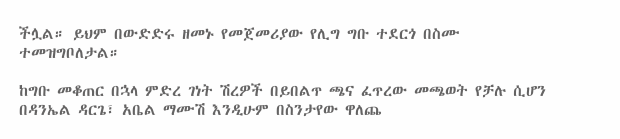ችሏል። ይህም በውድድሩ ዘመኑ የመጀመሪያው የሊግ ግቡ ተደርጎ በስሙ ተመዝግቦለታል።

ከግቡ መቆጠር በኋላ ምድረ ገነት ሽረዎች በይበልጥ ጫና ፈጥረው መጫወት የቻሉ ሲሆን በዳንኤል ዳርጌ፣ አቤል ማሙሽ እንዲሁም በስንታየው ዋለጨ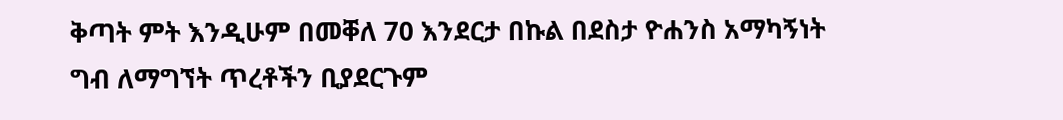ቅጣት ምት እንዲሁም በመቐለ 70 እንደርታ በኩል በደስታ ዮሐንስ አማካኝነት ግብ ለማግኘት ጥረቶችን ቢያደርጉም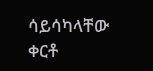ሳይሳካላቸው ቀርቶ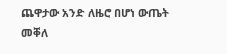ጨዋታው አንድ ለዜሮ በሆነ ውጤት መቐለ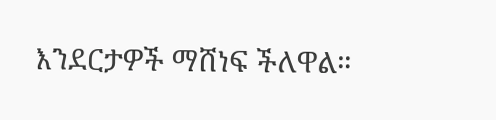እንደርታዎች ማሸነፍ ችለዋል።